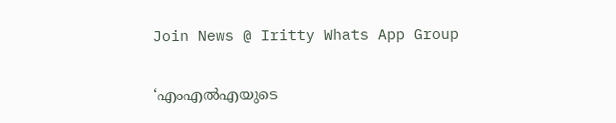Join News @ Iritty Whats App Group

‘എംഎൽഎയുടെ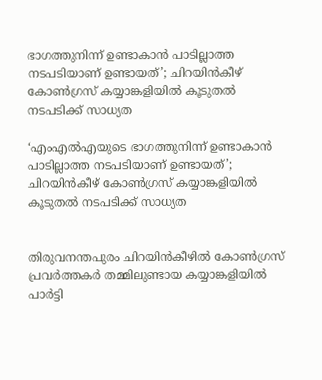ഭാഗത്തുനിന്ന് ഉണ്ടാകാൻ പാടില്ലാത്ത നടപടിയാണ് ഉണ്ടായത്’; ചിറയിൻകീഴ് കോൺഗ്രസ് കയ്യാങ്കളിയിൽ കൂടുതൽ നടപടിക്ക് സാധ്യത

‘എംഎൽഎയുടെ ഭാഗത്തുനിന്ന് ഉണ്ടാകാൻ പാടില്ലാത്ത നടപടിയാണ് ഉണ്ടായത്’; ചിറയിൻകീഴ് കോൺഗ്രസ് കയ്യാങ്കളിയിൽ കൂടുതൽ നടപടിക്ക് സാധ്യത


തിരുവനന്തപുരം ചിറയിൻകീഴിൽ കോൺഗ്രസ് പ്രവർത്തകർ തമ്മിലുണ്ടായ കയ്യാങ്കളിയിൽ പാർട്ടി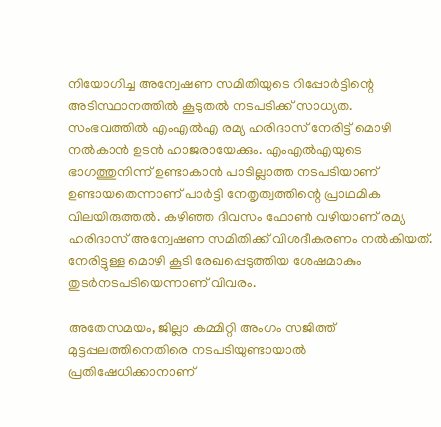നിയോഗിച്ച അന്വേഷണ സമിതിയുടെ റിപ്പോർട്ടിന്റെ അടിസ്ഥാനത്തിൽ കൂടുതൽ നടപടിക്ക് സാധ്യത. സംഭവത്തിൽ എംഎൽഎ രമ്യ ഹരിദാസ് നേരിട്ട് മൊഴി നൽകാൻ ഉടൻ ഹാജരായേക്കും. എംഎൽഎയുടെ ഭാഗത്തുനിന്ന് ഉണ്ടാകാൻ പാടില്ലാത്ത നടപടിയാണ് ഉണ്ടായതെന്നാണ് പാർട്ടി നേതൃത്വത്തിന്റെ പ്രാഥമിക വിലയിരുത്തൽ. കഴിഞ്ഞ ദിവസം ഫോൺ വഴിയാണ് രമ്യ ഹരിദാസ് അന്വേഷണ സമിതിക്ക് വിശദീകരണം നൽകിയത്. നേരിട്ടുള്ള മൊഴി കൂടി രേഖപ്പെടുത്തിയ ശേഷമാകും തുടർനടപടിയെന്നാണ് വിവരം.

അതേസമയം, ജില്ലാ കമ്മിറ്റി അംഗം സജിത്ത് മുട്ടപ്പലത്തിനെതിരെ നടപടിയുണ്ടായാൽ പ്രതിഷേധിക്കാനാണ്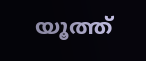യൂത്ത്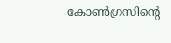കോൺഗ്രസിന്റെ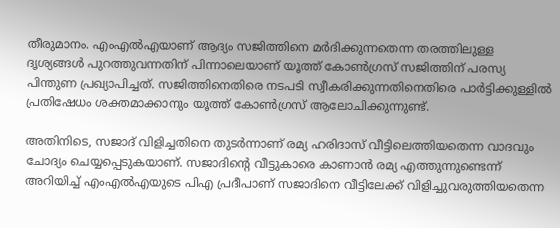തീരുമാനം. എംഎൽഎയാണ് ആദ്യം സജിത്തിനെ മർദിക്കുന്നതെന്ന തരത്തിലുള്ള ദൃശ്യങ്ങൾ പുറത്തുവന്നതിന് പിന്നാലെയാണ് യൂത്ത് കോൺഗ്രസ് സജിത്തിന് പരസ്യ പിന്തുണ പ്രഖ്യാപിച്ചത്. സജിത്തിനെതിരെ നടപടി സ്വീകരിക്കുന്നതിനെതിരെ പാർട്ടിക്കുള്ളിൽ പ്രതിഷേധം ശക്തമാക്കാനും യൂത്ത് കോൺഗ്രസ് ആലോചിക്കുന്നുണ്ട്.

അതിനിടെ, സജാദ് വിളിച്ചതിനെ തുടർന്നാണ് രമ്യ ഹരിദാസ് വീട്ടിലെത്തിയതെന്ന വാദവും ചോദ്യം ചെയ്യപ്പെടുകയാണ്. സജാദിന്റെ വീട്ടുകാരെ കാണാൻ രമ്യ എത്തുന്നുണ്ടെന്ന് അറിയിച്ച് എംഎൽഎയുടെ പിഎ പ്രദീപാണ് സജാദിനെ വീട്ടിലേക്ക് വിളിച്ചുവരുത്തിയതെന്ന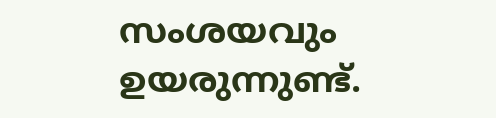സംശയവും ഉയരുന്നുണ്ട്.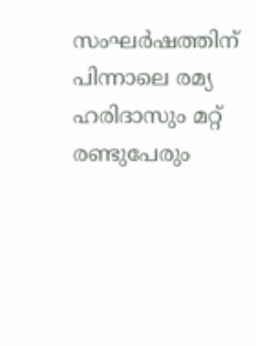സംഘർഷത്തിന് പിന്നാലെ രമ്യ ഹരിദാസും മറ്റ് രണ്ടുപേരും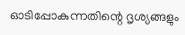ഓടിപ്പോകുന്നതിന്റെ ദൃശ്യങ്ങളും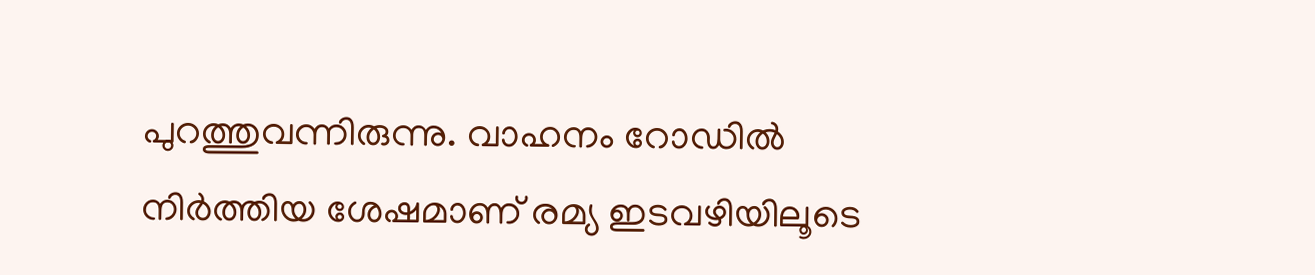പുറത്തുവന്നിരുന്നു. വാഹനം റോഡിൽ നിർത്തിയ ശേഷമാണ് രമ്യ ഇടവഴിയിലൂടെ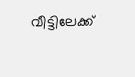വീട്ടിലേക്ക്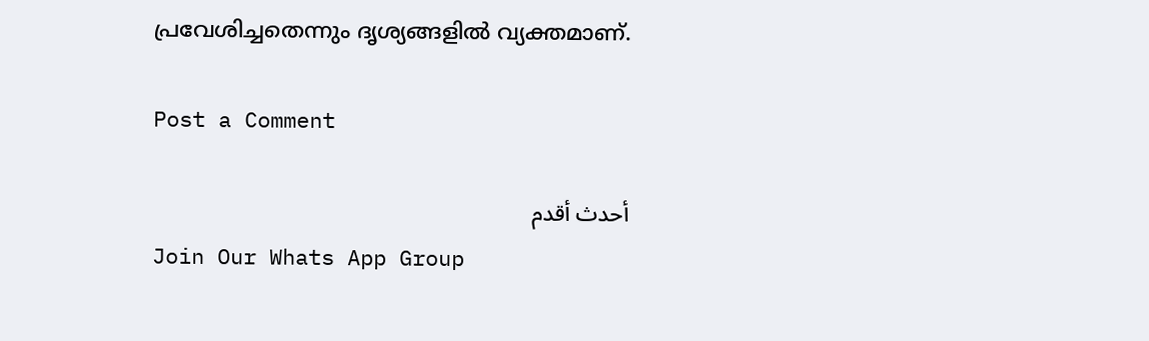പ്രവേശിച്ചതെന്നും ദൃശ്യങ്ങളിൽ വ്യക്തമാണ്.

Post a Comment

أحدث أقدم
Join Our Whats App Group